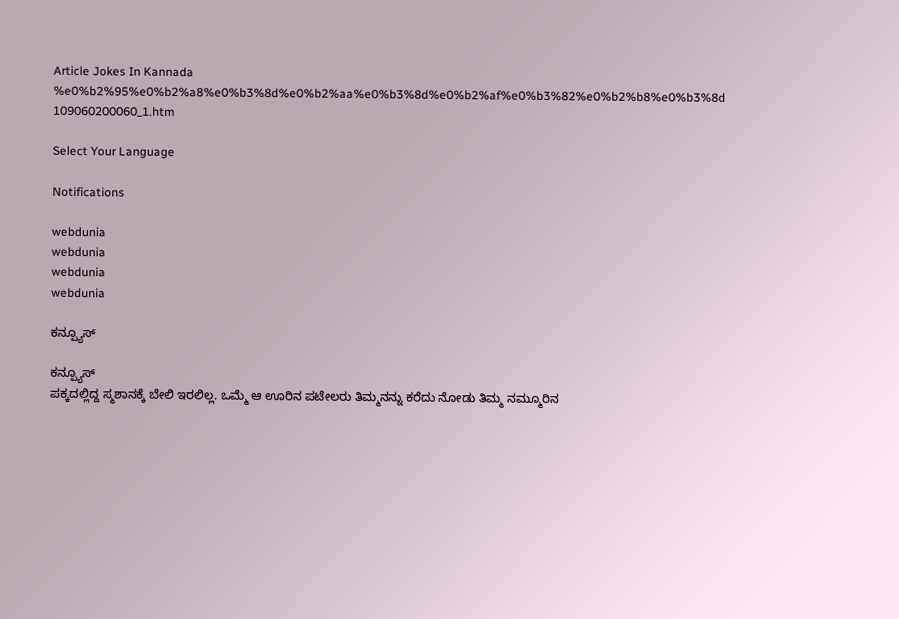Article Jokes In Kannada %e0%b2%95%e0%b2%a8%e0%b3%8d%e0%b2%aa%e0%b3%8d%e0%b2%af%e0%b3%82%e0%b2%b8%e0%b3%8d 109060200060_1.htm

Select Your Language

Notifications

webdunia
webdunia
webdunia
webdunia

ಕನ್ಪ್ಯೂಸ್

ಕನ್ಪ್ಯೂಸ್
ಪಕ್ಕದಲ್ಲಿದ್ದ ಸ್ಮಶಾನಕ್ಕೆ ಬೇಲಿ ಇರಲಿಲ್ಲ. ಒಮ್ಮೆ ಆ ಊರಿನ ಪಟೇಲರು ತಿಮ್ಮನನ್ನು ಕರೆದು ನೋಡು ತಿಮ್ಮ ನಮ್ಮೂರಿನ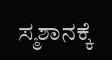ಸ್ಮಶಾನಕ್ಕೆ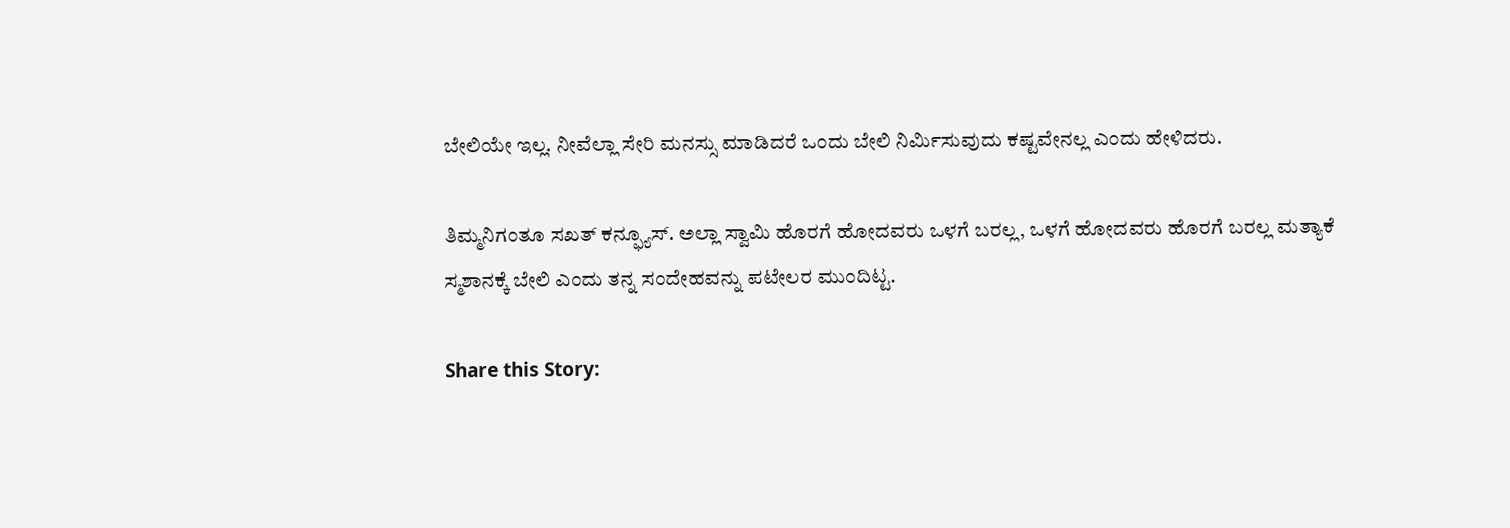ಬೇಲಿಯೇ ಇಲ್ಲ. ನೀವೆಲ್ಲಾ ಸೇರಿ ಮನಸ್ಸು ಮಾಡಿದರೆ ಒಂದು ಬೇಲಿ ನಿರ್ಮಿಸುವುದು ಕಷ್ಟವೇನಲ್ಲ ಎಂದು ಹೇಳಿದರು.

ತಿಮ್ಮನಿಗಂತೂ ಸಖತ್ ಕನ್ಫ್ಯೂಸ್. ಅಲ್ಲಾ ಸ್ವಾಮಿ ಹೊರಗೆ ಹೋದವರು ಒಳಗೆ ಬರಲ್ಲ, ಒಳಗೆ ಹೋದವರು ಹೊರಗೆ ಬರಲ್ಲ ಮತ್ಯಾಕೆ ಸ್ಮಶಾನಕ್ಕೆ ಬೇಲಿ ಎಂದು ತನ್ನ ಸಂದೇಹವನ್ನು ಪಟೇಲರ ಮುಂದಿಟ್ಟ.

Share this Story: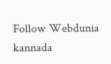Follow Webdunia kannada